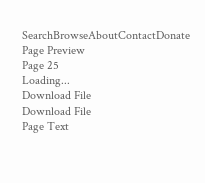SearchBrowseAboutContactDonate
Page Preview
Page 25
Loading...
Download File
Download File
Page Text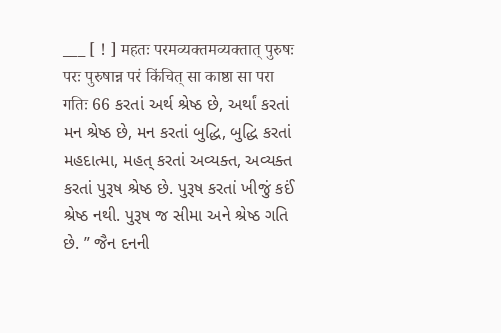___ [ ! ] महतः परमव्यक्तमव्यक्तात् पुरुषः परः पुरुषान्न परं किंचित् सा काष्ठा सा परा गतिः 66 કરતાં અર્થ શ્રેષ્ઠ છે, અર્થાં કરતાં મન શ્રેષ્ઠ છે, મન કરતાં બુદ્ધિ, બુદ્ધિ કરતાં મહદાત્મા, મહત્ કરતાં અવ્યક્ત, અવ્યક્ત કરતાં પુરૂષ શ્રેષ્ઠ છે. પુરૂષ કરતાં ખીજું કઈં શ્રેષ્ઠ નથી. પુરૂષ જ સીમા અને શ્રેષ્ઠ ગતિ છે. ” જૈન દનની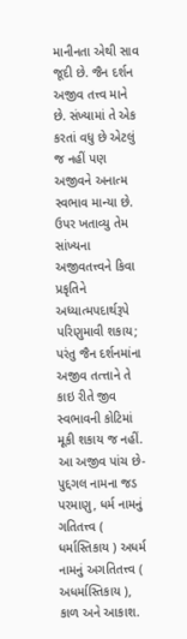માનીનતા એથી સાવ જૂદી છે. જૈન દર્શન અજીવ તત્ત્વ માને છે. સંખ્યામાં તે એક કરતાં વધુ છે એટલું જ નહીં પણ અજીવને અનાત્મ સ્વભાવ માન્યા છે. ઉપર ખતાવ્યુ તેમ સાંખ્યના અજીવતત્ત્વને કિવા પ્રકૃતિને અધ્યાત્મપદાર્થરૂપે પરિણુમાવી શકાય; પરંતુ જૈન દર્શનમાંના અજીવ તત્ત્તાને તે કાઇ રીતે જીવ સ્વભાવની કોટિમાં મૂકી શકાય જ નહીં. આ અજીવ પાંચ છે-પુદ્દગલ નામના જડ પરમાણુ, ધર્મ નામનું ગતિતત્ત્વ ( ધર્માસ્તિકાય ) અધર્મ નામનું અગતિતત્ત્વ ( અધર્માસ્તિકાય ), કાળ અને આકાશ.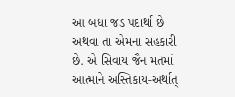આ બધા જડ પદાર્થા છે અથવા તા એમના સહકારી છે. એ સિવાય જૈન મતમાં આત્માને અસ્તિકાય-અર્થાત્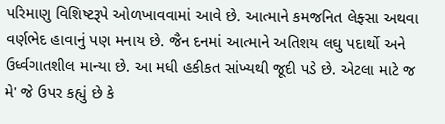પરિમાણુ વિશિષ્ટરૂપે ઓળખાવવામાં આવે છે. આત્માને કમજનિત લેફ્સા અથવા વર્ણભેદ હાવાનું પણ મનાય છે. જૈન દનમાં આત્માને અતિશય લઘુ પદાર્થો અને ઉર્ધ્વગાતશીલ માન્યા છે. આ મધી હકીકત સાંખ્યથી જૂદી પડે છે. એટલા માટે જ મે' જે ઉપર કહ્યું છે કે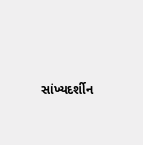સાંખ્યદર્શીન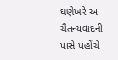ઘણેખરે અ ચૈતન્યવાદની પાસે પહોંચે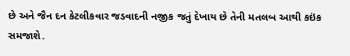છે અને જૈન દન કેટલીકવાર જડવાદની નજીક જતું દેખાય છે તેની મતલબ આથી કઇંક સમજાશે.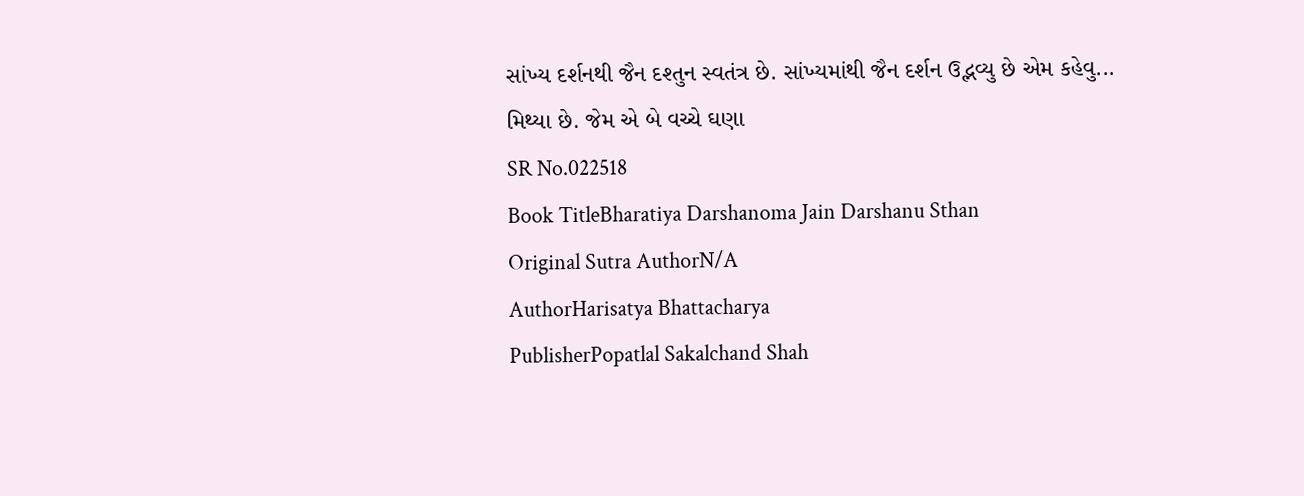સાંખ્ય દર્શનથી જૈન દશ્તુન સ્વતંત્ર છે. સાંખ્યમાંથી જૈન દર્શન ઉદ્ભવ્યુ છે એમ કહેવુ... મિથ્યા છે. જેમ એ બે વચ્ચે ઘણા
SR No.022518
Book TitleBharatiya Darshanoma Jain Darshanu Sthan
Original Sutra AuthorN/A
AuthorHarisatya Bhattacharya
PublisherPopatlal Sakalchand Shah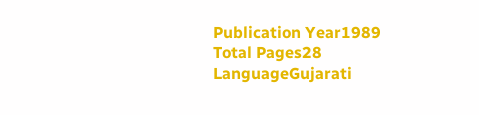Publication Year1989
Total Pages28
LanguageGujarati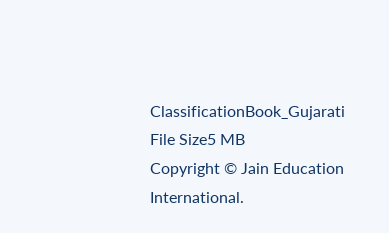ClassificationBook_Gujarati
File Size5 MB
Copyright © Jain Education International.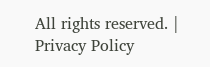All rights reserved. | Privacy Policy